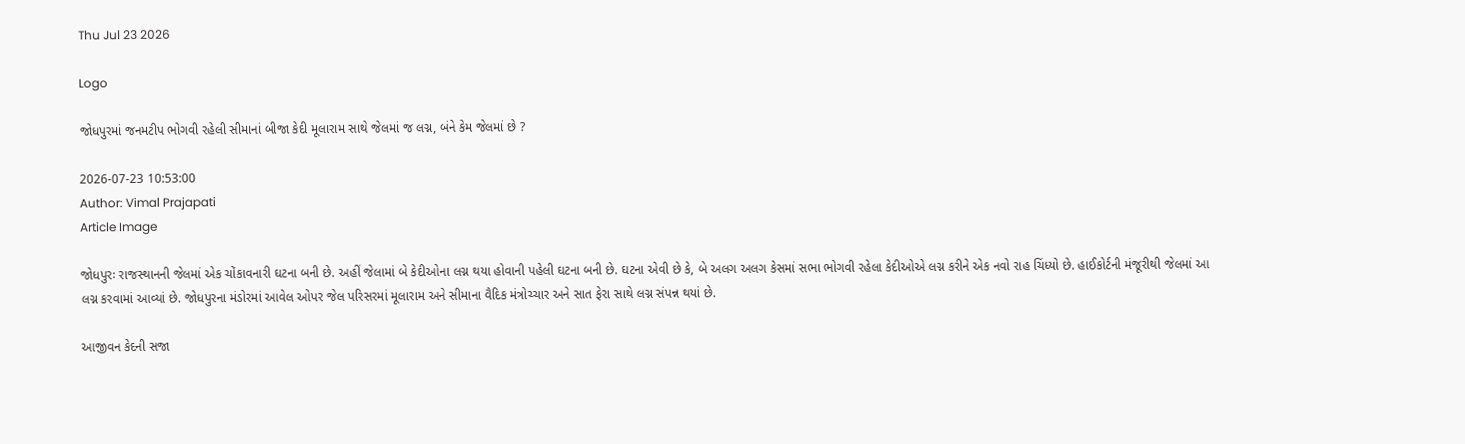Thu Jul 23 2026

Logo

જોધપુરમાં જનમટીપ ભોગવી રહેલી સીમાનાં બીજા કેદી મૂલારામ સાથે જેલમાં જ લગ્ન, બંને કેમ જેલમાં છે ?

2026-07-23 10:53:00
Author: Vimal Prajapati
Article Image

જોધપુરઃ રાજસ્થાનની જેલમાં એક ચોંકાવનારી ઘટના બની છે. અહીં જેલામાં બે કેદીઓના લગ્ન થયા હોવાની પહેલી ઘટના બની છે. ઘટના એવી છે કે, બે અલગ અલગ કેસમાં સભા ભોગવી રહેલા કેદીઓએ લગ્ન કરીને એક નવો રાહ ચિંધ્યો છે. હાઈકોર્ટની મંજૂરીથી જેલમાં આ લગ્ન કરવામાં આવ્યાં છે. જોધપુરના મંડોરમાં આવેલ ઓપર જેલ પરિસરમાં મૂલારામ અને સીમાના વૈદિક મંત્રોચ્ચાર અને સાત ફેરા સાથે લગ્ન સંપન્ન થયાં છે.

આજીવન કેદની સજા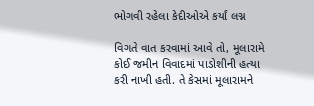ભોગવી રહેલા કેદીઓએ કર્યાં લગ્ન

વિગતે વાત કરવામાં આવે તો, મૂલારામે કોઈ જમીન વિવાદમાં પાડોશીની હત્યા કરી નાખી હતી. તે કેસમાં મૂલારામને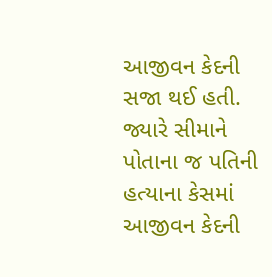આજીવન કેદની સજા થઈ હતી. જ્યારે સીમાને પોતાના જ પતિની હત્યાના કેસમાં આજીવન કેદની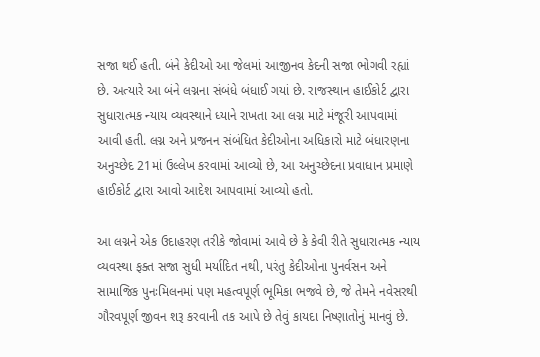સજા થઈ હતી. બંને કેદીઓ આ જેલમાં આજીનવ કેદની સજા ભોગવી રહ્યાં છે. અત્યારે આ બંને લગ્નના સંબંધે બંધાઈ ગયાં છે. રાજસ્થાન હાઈકોર્ટ દ્વારા સુધારાત્મક ન્યાય વ્યવસ્થાને ધ્યાને રાખતા આ લગ્ન માટે મંજૂરી આપવામાં આવી હતી. લગ્ન અને પ્રજનન સંબંધિત કેદીઓના અધિકારો માટે બંધારણના અનુચ્છેદ 21માં ઉલ્લેખ કરવામાં આવ્યો છે, આ અનુચ્છેદના પ્રવાધાન પ્રમાણે હાઈકોર્ટ દ્વારા આવો આદેશ આપવામાં આવ્યો હતો.

આ લગ્નને એક ઉદાહરણ તરીકે જોવામાં આવે છે કે કેવી રીતે સુધારાત્મક ન્યાય વ્યવસ્થા ફક્ત સજા સુધી મર્યાદિત નથી, પરંતુ કેદીઓના પુનર્વસન અને સામાજિક પુનઃમિલનમાં પણ મહત્વપૂર્ણ ભૂમિકા ભજવે છે, જે તેમને નવેસરથી ગૌરવપૂર્ણ જીવન શરૂ કરવાની તક આપે છે તેવું કાયદા નિષ્ણાતોનું માનવું છે.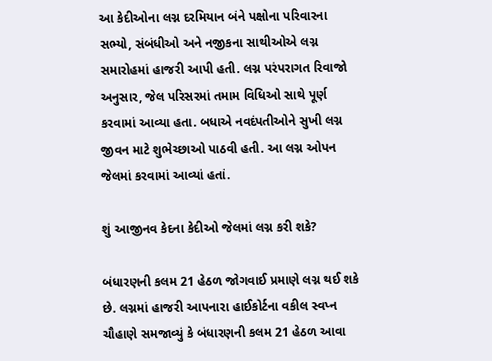આ કેદીઓના લગ્ન દરમિયાન બંને પક્ષોના પરિવારના સભ્યો, સંબંધીઓ અને નજીકના સાથીઓએ લગ્ન સમારોહમાં હાજરી આપી હતી. લગ્ન પરંપરાગત રિવાજો અનુસાર, જેલ પરિસરમાં તમામ વિધિઓ સાથે પૂર્ણ કરવામાં આવ્યા હતા. બધાએ નવદંપતીઓને સુખી લગ્ન જીવન માટે શુભેચ્છાઓ પાઠવી હતી. આ લગ્ન ઓપન જેલમાં કરવામાં આવ્યાં હતાં.

શું આજીનવ કેદના કેદીઓ જેલમાં લગ્ન કરી શકે?

બંધારણની કલમ 21 હેઠળ જોગવાઈ પ્રમાણે લગ્ન થઈ શકે છે. લગ્નમાં હાજરી આપનારા હાઈકોર્ટના વકીલ સ્વપ્ન ચૌહાણે સમજાવ્યું કે બંધારણની કલમ 21 હેઠળ આવા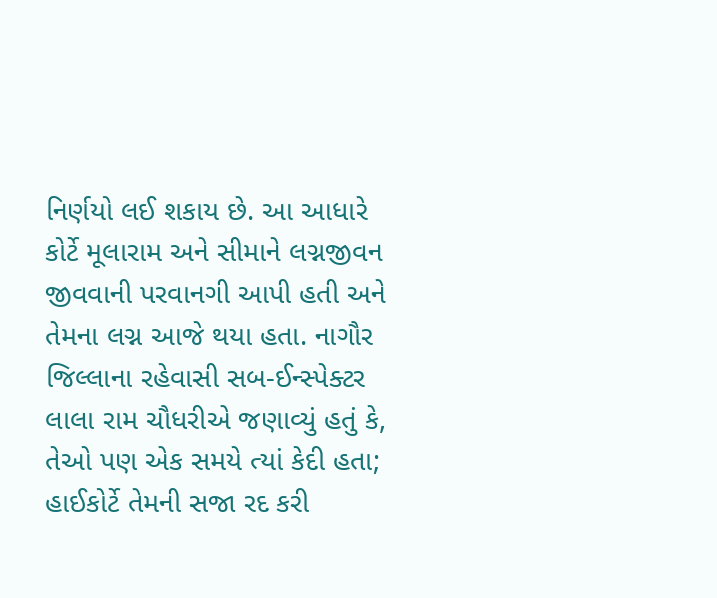નિર્ણયો લઈ શકાય છે. આ આધારે કોર્ટે મૂલારામ અને સીમાને લગ્નજીવન જીવવાની પરવાનગી આપી હતી અને તેમના લગ્ન આજે થયા હતા. નાગૌર જિલ્લાના રહેવાસી સબ-ઈન્સ્પેક્ટર લાલા રામ ચૌધરીએ જણાવ્યું હતું કે, તેઓ પણ એક સમયે ત્યાં કેદી હતા; હાઈકોર્ટે તેમની સજા રદ કરી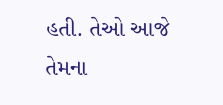હતી. તેઓ આજે તેમના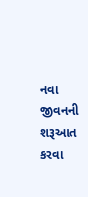નવા જીવનની શરૂઆત કરવા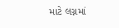માટે લગ્નમાં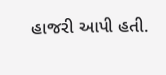હાજરી આપી હતી.